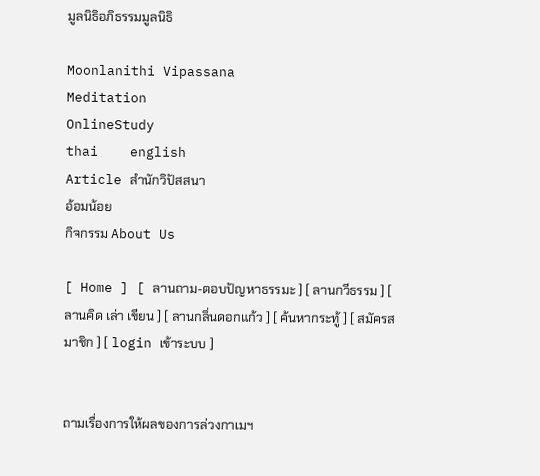มูลนิธิอภิธรรมมูลนิธิ

Moonlanithi Vipassana
Meditation
OnlineStudy
thai    english
Article สำนักวิปัสสนา
อ้อมน้อย
กิจกรรม About Us

[ Home ] [ ลานถาม-ตอบปัญหาธรรมะ ] [ ลานกวีธรรม ] [ ลานคิด เล่า เขียน ] [ ลานกลิ่นดอกแก้ว ] [ ค้นหากระทู้ ] [ สมัครสมาชิก ] [ login เข้าระบบ ]


ถามเรื่องการให้ผลของการล่วงกาเมฯ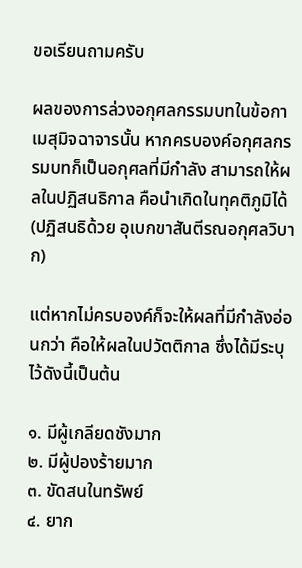ขอเรียนถามครับ

ผลของการล่วงอกุศลกรรมบทในข้อกาเมสุมิจฉาจารนั้น หากครบองค์อกุศลกรรมบทก็เป็นอกุศลที่มีกำลัง สามารถให้ผลในปฏิสนธิกาล คือนำเกิดในทุคติภูมิได้ (ปฏิสนธิด้วย อุเบกขาสันตีรณอกุศลวิบาก)

แต่หากไม่ครบองค์ก็จะให้ผลที่มีกำลังอ่อนกว่า คือให้ผลในปวัตติกาล ซึ่งได้มีระบุไว้ดังนี้เป็นต้น

๑. มีผู้เกลียดชังมาก
๒. มีผู้ปองร้ายมาก
๓. ขัดสนในทรัพย์
๔. ยาก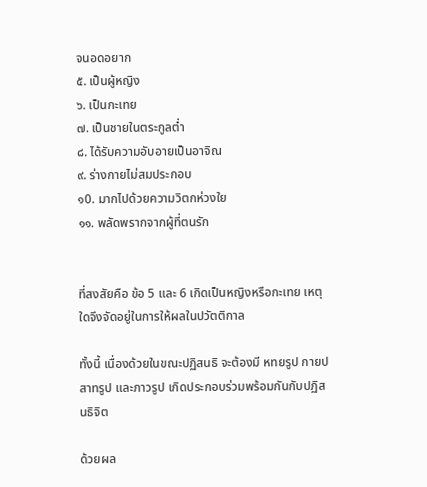จนอดอยาก
๕. เป็นผู้หญิง
๖. เป็นกะเทย
๗. เป็นชายในตระกูลต่ำ
๘. ได้รับความอับอายเป็นอาจิณ
๙. ร่างกายไม่สมประกอบ
๑0. มากไปด้วยความวิตกห่วงใย
๑๑. พลัดพรากจากผู้ที่ตนรัก


ที่สงสัยคือ ข้อ 5 และ 6 เกิดเป็นหญิงหรือกะเทย เหตุใดจึงจัดอยู่ในการให้ผลในปวัตติกาล

ทั้งนี้ เนื่องด้วยในขณะปฏิสนธิ จะต้องมี หทยรูป กายปสาทรูป และภาวรูป เกิดประกอบร่วมพร้อมกันกับปฏิสนธิจิต

ด้วยผล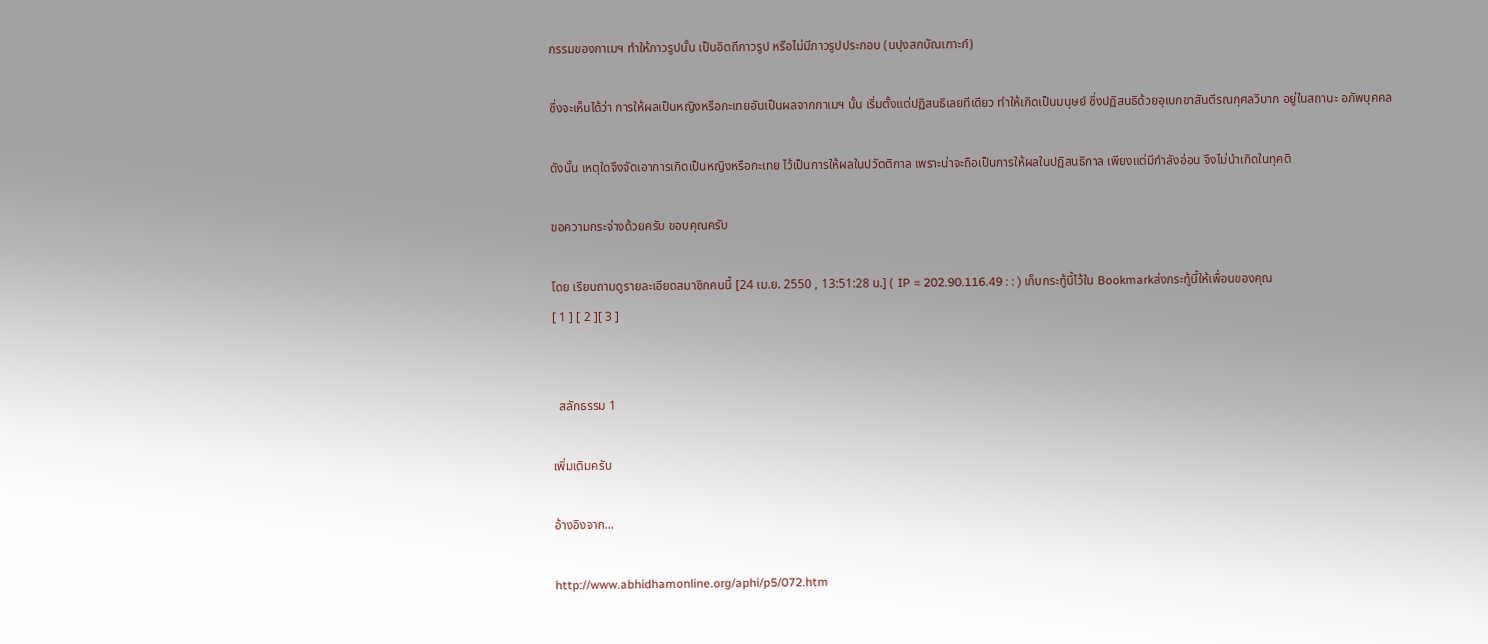กรรมของกาเมฯ ทำให้ภาวรูปนั้น เป็นอิตถีภาวรูป หรือไม่มีภาวรูปประกอบ (นปุงสกบัณเฑาะก์)

ซึ่งจะเห็นได้ว่า การให้ผลเป็นหญิงหรือกะเทยอันเป็นผลจากกาเมฯ นั้น เริ่มตั้งแต่ปฏิสนธิเลยทีเดียว ทำให้เกิดเป็นมนุษย์ ซึ่งปฏิสนธิด้วยอุเบกขาสันตีรณกุศลวิบาก อยู่ในสถานะ อภัพบุคคล

ดังนั้น เหตุใดจึงจัดเอาการเกิดเป็นหญิงหรือกะเทย ไว้เป็นการให้ผลในปวัตติกาล เพราะน่าจะถือเป็นการให้ผลในปฏิสนธิกาล เพียงแต่มีกำลังอ่อน จึงไม่นำเกิดในทุคติ

ขอความกระจ่างด้วยครับ ขอบคุณครับ

โดย เรียนถามดูรายละเอียดสมาชิกคนนี้ [24 เม.ย. 2550 , 13:51:28 น.] ( IP = 202.90.116.49 : : ) เก็บกระทู้นี้ไว้ใน Bookmarkส่งกระทู้นี้ให้เพื่อนของคุณ
[ 1 ] [ 2 ][ 3 ]


  สลักธรรม 1

เพิ่มเติมครับ

อ้างอิงจาก...

http://www.abhidhamonline.org/aphi/p5/072.htm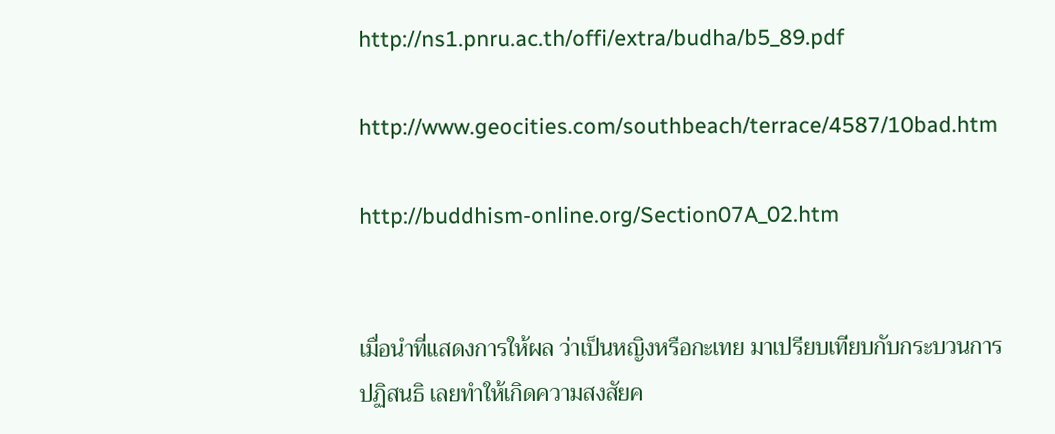http://ns1.pnru.ac.th/offi/extra/budha/b5_89.pdf

http://www.geocities.com/southbeach/terrace/4587/10bad.htm

http://buddhism-online.org/Section07A_02.htm


เมื่อนำที่แสดงการให้ผล ว่าเป็นหญิงหรือกะเทย มาเปรียบเทียบกับกระบวนการปฏิสนธิ เลยทำให้เกิดความสงสัยค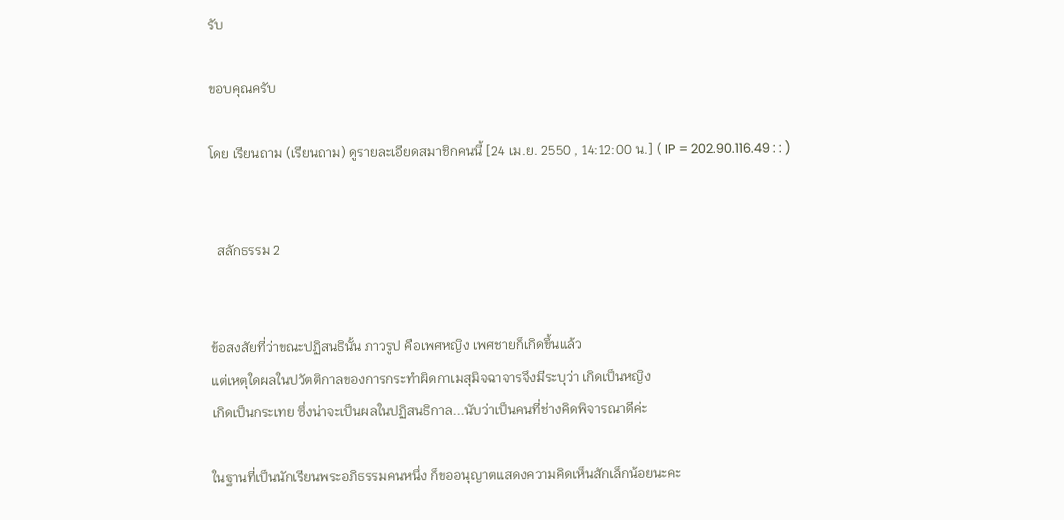รับ

ขอบคุณครับ

โดย เรียนถาม (เรียนถาม) ดูรายละเอียดสมาชิกคนนี้ [24 เม.ย. 2550 , 14:12:00 น.] ( IP = 202.90.116.49 : : )


  สลักธรรม 2


ข้อสงสัยที่ว่าขณะปฏิสนธินั้น ภาวรูป คือเพศหญิง เพศชายก็เกิดขึ้นแล้ว
แต่เหตุใดผลในปวัตติกาลของการกระทำผิดกาเมสุมิจฉาจารจึงมีระบุว่า เกิดเป็นหญิง
เกิดเป็นกระเทย ซึ่งน่าจะเป็นผลในปฏิสนธิกาล...นับว่าเป็นคนที่ช่างคิดพิจารณาดีค่ะ

ในฐานที่เป็นนักเรียนพระอภิธรรมคนหนึ่ง ก็ขออนุญาตแสดงความคิดเห็นสักเล็กน้อยนะคะ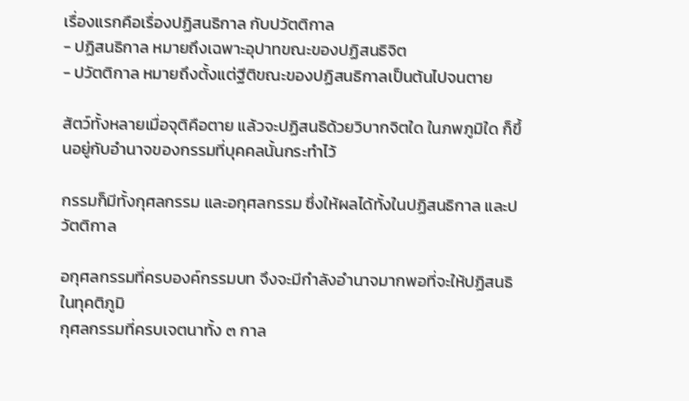เรื่องแรกคือเรื่องปฏิสนธิกาล กับปวัตติกาล
- ปฏิสนธิกาล หมายถึงเฉพาะอุปาทขณะของปฏิสนธิจิต
- ปวัตติกาล หมายถึงตั้งแต่ฐีติขณะของปฏิสนธิกาลเป็นต้นไปจนตาย

สัตว์ทั้งหลายเมื่อจุติคือตาย แล้วจะปฏิสนธิด้วยวิบากจิตใด ในภพภูมิใด ก็ขึ้นอยู่กับอำนาจของกรรมที่บุคคลนั้นกระทำไว้

กรรมก็มีทั้งกุศลกรรม และอกุศลกรรม ซึ่งให้ผลได้ทั้งในปฏิสนธิกาล และปวัตติกาล

อกุศลกรรมที่ครบองค์กรรมบท จึงจะมีกำลังอำนาจมากพอที่จะให้ปฏิสนธิในทุคติภูมิ
กุศลกรรมที่ครบเจตนาทั้ง ๓ กาล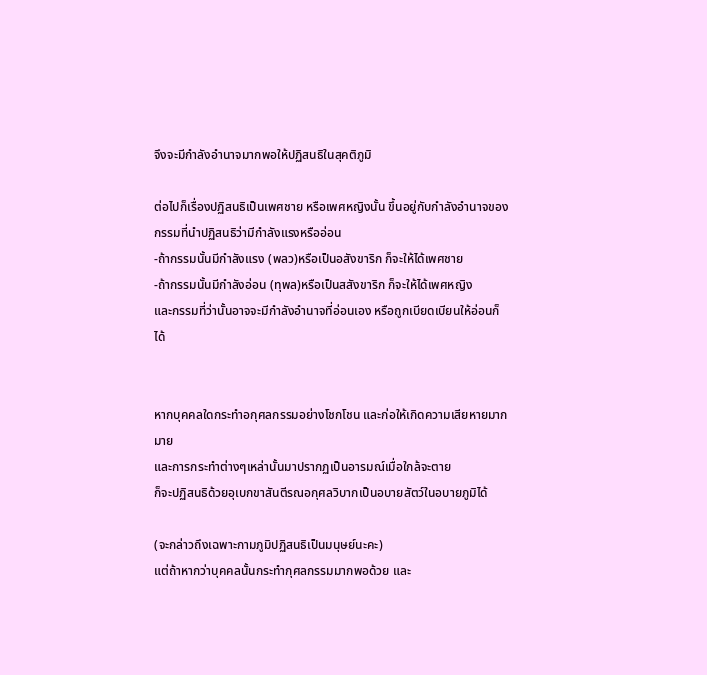จึงจะมีกำลังอำนาจมากพอให้ปฏิสนธิในสุคติภูมิ

ต่อไปก็เรื่องปฏิสนธิเป็นเพศชาย หรือเพศหญิงนั้น ขึ้นอยู่กับกำลังอำนาจของกรรมที่นำปฏิสนธิว่ามีกำลังแรงหรืออ่อน
-ถ้ากรรมนั้นมีกำลังแรง (พลว)หรือเป็นอสังขาริก ก็จะให้ได้เพศชาย
-ถ้ากรรมนั้นมีกำลังอ่อน (ทุพล)หรือเป็นสสังขาริก ก็จะให้ได้เพศหญิง
และกรรมที่ว่านั้นอาจจะมีกำลังอำนาจที่อ่อนเอง หรือถูกเบียดเบียนให้อ่อนก็ได้


หากบุคคลใดกระทำอกุศลกรรมอย่างโชกโชน และก่อให้เกิดความเสียหายมากมาย
และการกระทำต่างๆเหล่านั้นมาปรากฏเป็นอารมณ์เมื่อใกล้จะตาย
ก็จะปฏิสนธิด้วยอุเบกขาสันตีรณอกุศลวิบากเป็นอบายสัตว์ในอบายภูมิได้

(จะกล่าวถึงเฉพาะกามภูมิปฏิสนธิเป็นมนุษย์นะคะ)
แต่ถ้าหากว่าบุคคลนั้นกระทำกุศลกรรมมากพอด้วย และ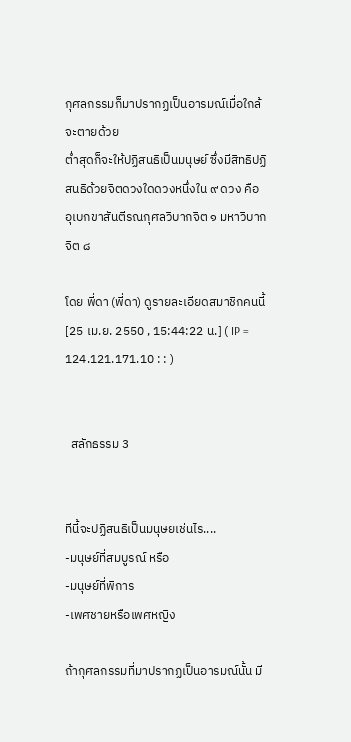กุศลกรรมก็มาปรากฏเป็นอารมณ์เมื่อใกล้จะตายด้วย
ต่ำสุดก็จะให้ปฏิสนธิเป็นมนุษย์ ซึ่งมีสิทธิปฏิสนธิด้วยจิตดวงใดดวงหนึ่งใน ๙ ดวง คือ
อุเบกขาสันตีรณกุศลวิบากจิต ๑ มหาวิบากจิต ๘

โดย พี่ดา (พี่ดา) ดูรายละเอียดสมาชิกคนนี้ [25 เม.ย. 2550 , 15:44:22 น.] ( IP = 124.121.171.10 : : )


  สลักธรรม 3


ทีนี้จะปฏิสนธิเป็นมนุษยเช่นไร....
-มนุษย์ที่สมบูรณ์ หรือ
-มนุษย์ที่พิการ
-เพศชายหรือเพศหญิง

ถ้ากุศลกรรมที่มาปรากฏเป็นอารมณ์นั้น มี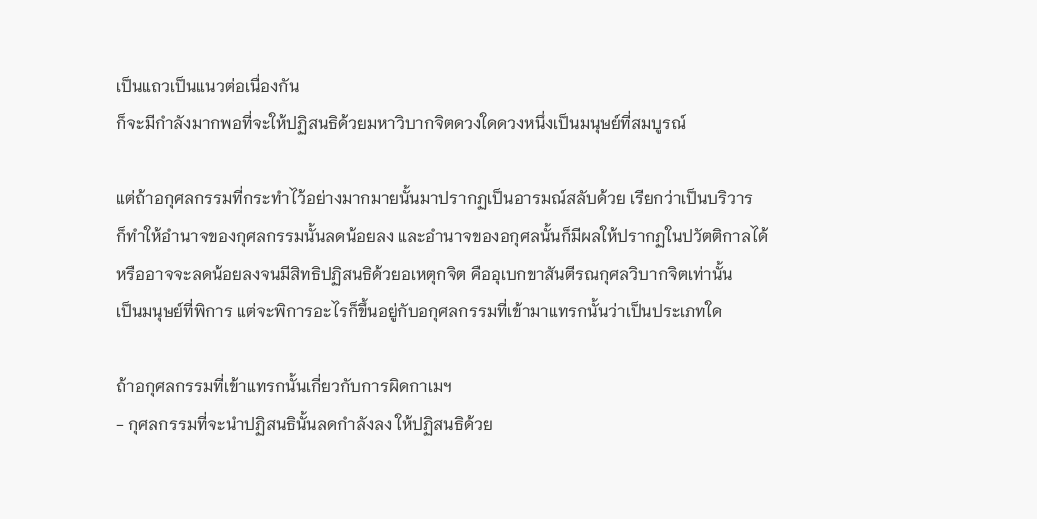เป็นแถวเป็นแนวต่อเนื่องกัน
ก็จะมีกำลังมากพอที่จะให้ปฏิสนธิด้วยมหาวิบากจิตดวงใดดวงหนึ่งเป็นมนุษย์ที่สมบูรณ์

แต่ถ้าอกุศลกรรมที่กระทำไว้อย่างมากมายนั้นมาปรากฏเป็นอารมณ์สลับด้วย เรียกว่าเป็นบริวาร
ก็ทำให้อำนาจของกุศลกรรมนั้นลดน้อยลง และอำนาจของอกุศลนั้นก็มีผลให้ปรากฏในปวัตติกาลได้
หรืออาจจะลดน้อยลงจนมีสิทธิปฏิสนธิด้วยอเหตุกจิต คืออุเบกขาสันตีรณกุศลวิบากจิตเท่านั้น
เป็นมนุษย์ที่พิการ แต่จะพิการอะไรก็ขึ้นอยู่กับอกุศลกรรมที่เข้ามาแทรกนั้นว่าเป็นประเภทใด

ถ้าอกุศลกรรมที่เข้าแทรกนั้นเกี่ยวกับการผิดกาเมฯ
- กุศลกรรมที่จะนำปฏิสนธินั้นลดกำลังลง ให้ปฏิสนธิด้วย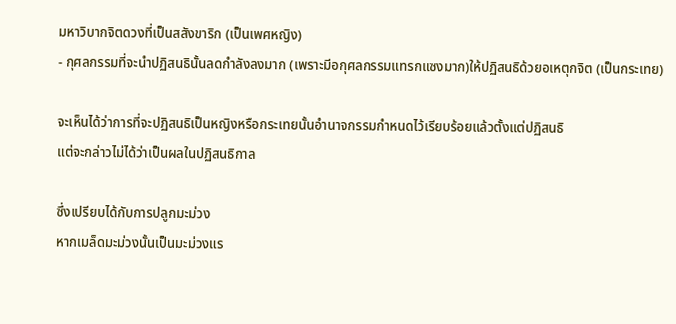มหาวิบากจิตดวงที่เป็นสสังขาริก (เป็นเพศหญิง)
- กุศลกรรมที่จะนำปฏิสนธินั้นลดกำลังลงมาก (เพราะมีอกุศลกรรมแทรกแซงมาก)ให้ปฏิสนธิด้วยอเหตุกจิต (เป็นกระเทย)

จะเห็นได้ว่าการที่จะปฏิสนธิเป็นหญิงหรือกระเทยนั้นอำนาจกรรมกำหนดไว้เรียบร้อยแล้วตั้งแต่ปฏิสนธิ
แต่จะกล่าวไม่ได้ว่าเป็นผลในปฏิสนธิกาล

ซึ่งเปรียบได้กับการปลูกมะม่วง
หากเมล็ดมะม่วงนั้นเป็นมะม่วงแร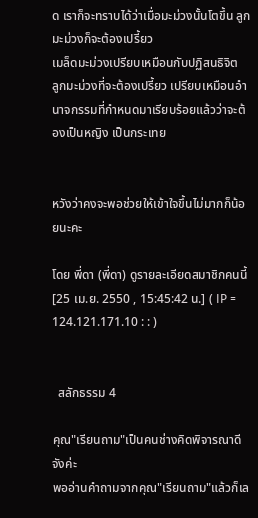ด เราก็จะทราบได้ว่าเมื่อมะม่วงนั้นโตขึ้น ลูกมะม่วงก็จะต้องเปรี้ยว
เมล็ดมะม่วงเปรียบเหมือนกับปฏิสนธิจิต
ลูกมะม่วงที่จะต้องเปรี้ยว เปรียบเหมือนอำนาจกรรมที่กำหนดมาเรียบร้อยแล้วว่าจะต้องเป็นหญิง เป็นกระเทย


หวังว่าคงจะพอช่วยให้เข้าใจขึ้นไม่มากก็น้อยนะคะ

โดย พี่ดา (พี่ดา) ดูรายละเอียดสมาชิกคนนี้ [25 เม.ย. 2550 , 15:45:42 น.] ( IP = 124.121.171.10 : : )


  สลักธรรม 4

คุณ"เรียนถาม"เป็นคนช่างคิดพิจารณาดีจังค่ะ
พออ่านคำถามจากคุณ"เรียนถาม"แล้วก็เล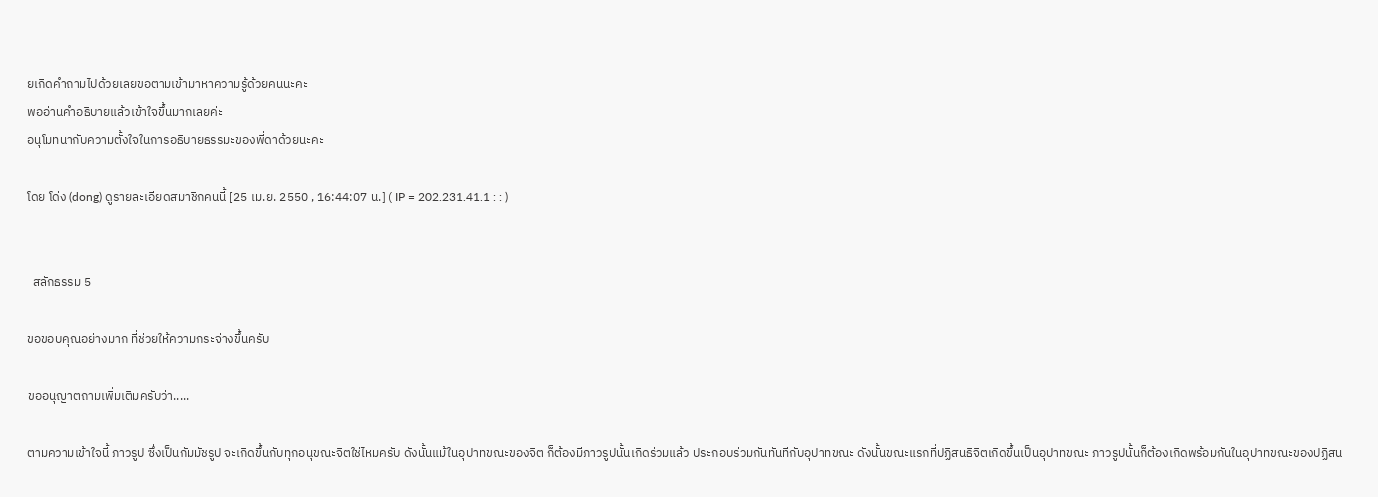ยเกิดคำถามไปด้วยเลยขอตามเข้ามาหาความรู้ด้วยคนนะคะ
พออ่านคำอธิบายแล้วเข้าใจขึ้นมากเลยค่ะ
อนุโมทนากับความตั้งใจในการอธิบายธรรมะของพี่ดาด้วยนะคะ

โดย โด่ง (dong) ดูรายละเอียดสมาชิกคนนี้ [25 เม.ย. 2550 , 16:44:07 น.] ( IP = 202.231.41.1 : : )


  สลักธรรม 5

ขอขอบคุณอย่างมาก ที่ช่วยให้ความกระจ่างขึ้นครับ

ขออนุญาตถามเพิ่มเติมครับว่า.....

ตามความเข้าใจนี้ ภาวรูป ซึ่งเป็นกัมมัชรูป จะเกิดขึ้นกับทุกอนุขณะจิตใช่ไหมครับ ดังนั้นแม้ในอุปาทขณะของจิต ก็ต้องมีภาวรูปนั้นเกิดร่วมแล้ว ประกอบร่วมกันทันทีกับอุปาทขณะ ดังนั้นขณะแรกที่ปฏิสนธิจิตเกิดขึ้นเป็นอุปาทขณะ ภาวรูปนั้นก็ต้องเกิดพร้อมกันในอุปาทขณะของปฏิสน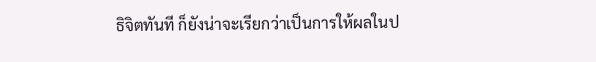ธิจิตทันที ก็ยังน่าจะเรียกว่าเป็นการให้ผลในป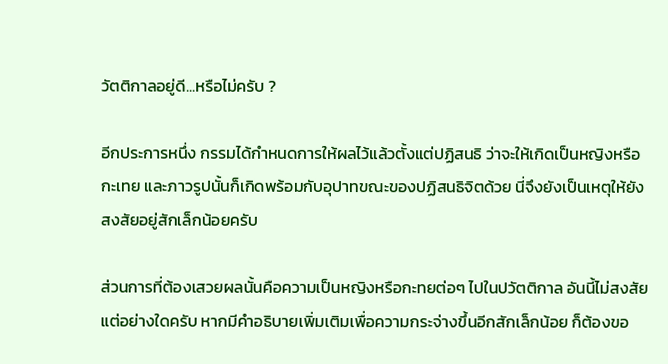วัตติกาลอยู่ดี...หรือไม่ครับ ?

อีกประการหนึ่ง กรรมได้กำหนดการให้ผลไว้แล้วตั้งแต่ปฏิสนธิ ว่าจะให้เกิดเป็นหญิงหรือกะเทย และภาวรูปนั้นก็เกิดพร้อมกับอุปาทขณะของปฏิสนธิจิตด้วย นี่จึงยังเป็นเหตุให้ยังสงสัยอยู่สักเล็กน้อยครับ

ส่วนการที่ต้องเสวยผลนั้นคือความเป็นหญิงหรือกะทยต่อๆ ไปในปวัตติกาล อันนี้ไม่สงสัยแต่อย่างใดครับ หากมีคำอธิบายเพิ่มเติมเพื่อความกระจ่างขึ้นอีกสักเล็กน้อย ก็ต้องขอ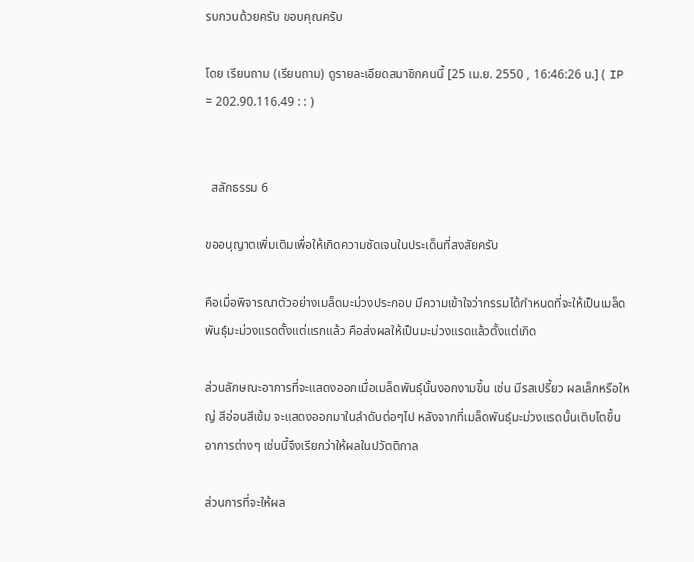รบกวนด้วยครับ ขอบคุณครับ

โดย เรียนถาม (เรียนถาม) ดูรายละเอียดสมาชิกคนนี้ [25 เม.ย. 2550 , 16:46:26 น.] ( IP = 202.90.116.49 : : )


  สลักธรรม 6

ขออนุญาตเพิ่มเติมเพื่อให้เกิดความชัดเจนในประเด็นที่สงสัยครับ

คือเมื่อพิจารณาตัวอย่างเมล็ดมะม่วงประกอบ มีความเข้าใจว่ากรรมได้กำหนดที่จะให้เป็นเมล็ดพันธุ์มะม่วงแรดตั้งแต่แรกแล้ว คือส่งผลให้เป็นมะม่วงแรดแล้วตั้งแต่เกิด

ส่วนลักษณะอาการที่จะแสดงออกเมื่อเมล็ดพันธุ์นั้นงอกงามขึ้น เช่น มีรสเปรี้ยว ผลเล็กหรือใหญ่ สีอ่อนสีเข้ม จะแสดงออกมาในลำดับต่อๆไป หลังจากที่เมล็ดพันธุ์มะม่วงแรดนั้นเติบโตขึ้น อาการต่างๆ เช่นนี้จึงเรียกว่าให้ผลในปวัตติกาล

ส่วนการที่จะให้ผล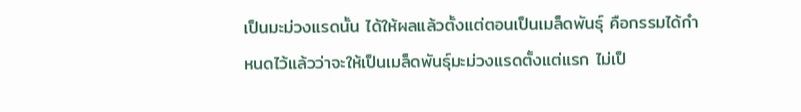เป็นมะม่วงแรดนั้น ได้ให้ผลแล้วตั้งแต่ตอนเป็นเมล็ดพันธุ์ คือกรรมได้กำหนดไว้แล้วว่าจะให้เป็นเมล็ดพันธุ์มะม่วงแรดตั้งแต่แรก ไม่เป็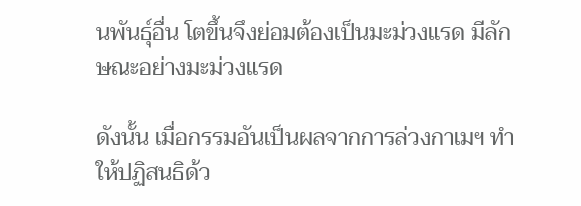นพันธุ์อื่น โตขึ้นจึงย่อมต้องเป็นมะม่วงแรด มีลักษณะอย่างมะม่วงแรด

ดังนั้น เมื่อกรรมอันเป็นผลจากการล่วงกาเมฯ ทำให้ปฏิสนธิด้ว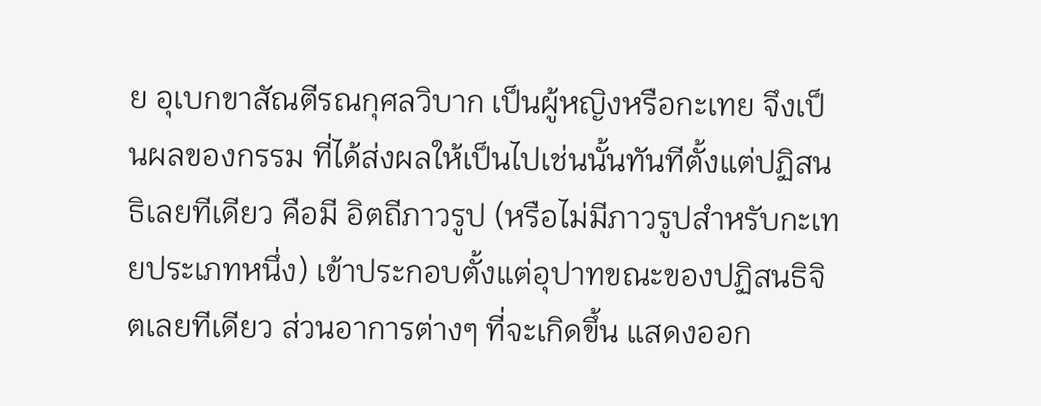ย อุเบกขาสัณตีรณกุศลวิบาก เป็นผู้หญิงหรือกะเทย จึงเป็นผลของกรรม ที่ได้ส่งผลให้เป็นไปเช่นนั้นทันทีตั้งแต่ปฏิสนธิเลยทีเดียว คือมี อิตถีภาวรูป (หรือไม่มีภาวรูปสำหรับกะเทยประเภทหนึ่ง) เข้าประกอบตั้งแต่อุปาทขณะของปฏิสนธิจิตเลยทีเดียว ส่วนอาการต่างๆ ที่จะเกิดขึ้น แสดงออก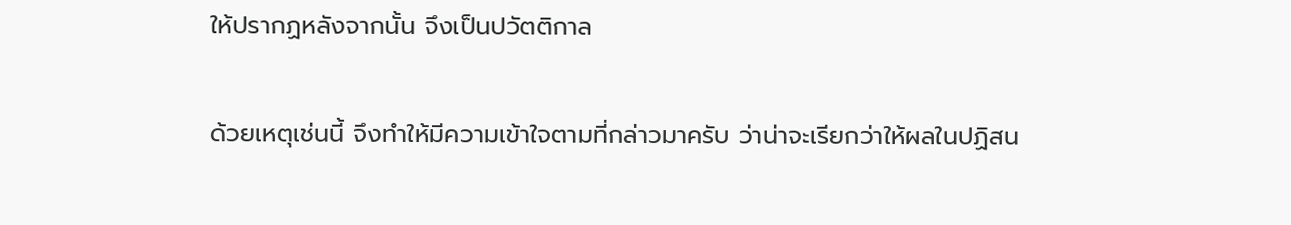ให้ปรากฏหลังจากนั้น จึงเป็นปวัตติกาล

ด้วยเหตุเช่นนี้ จึงทำให้มีความเข้าใจตามที่กล่าวมาครับ ว่าน่าจะเรียกว่าให้ผลในปฏิสน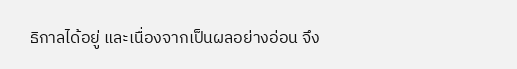ธิกาลได้อยู่ และเนื่องจากเป็นผลอย่างอ่อน จึง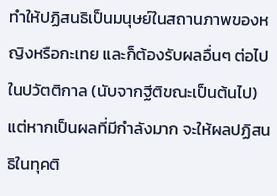ทำให้ปฏิสนธิเป็นมนุษย์ในสถานภาพของหญิงหรือกะเทย และก็ต้องรับผลอื่นๆ ต่อไปในปวัตติกาล (นับจากฐีติขณะเป็นต้นไป) แต่หากเป็นผลที่มีกำลังมาก จะให้ผลปฏิสนธิในทุคติ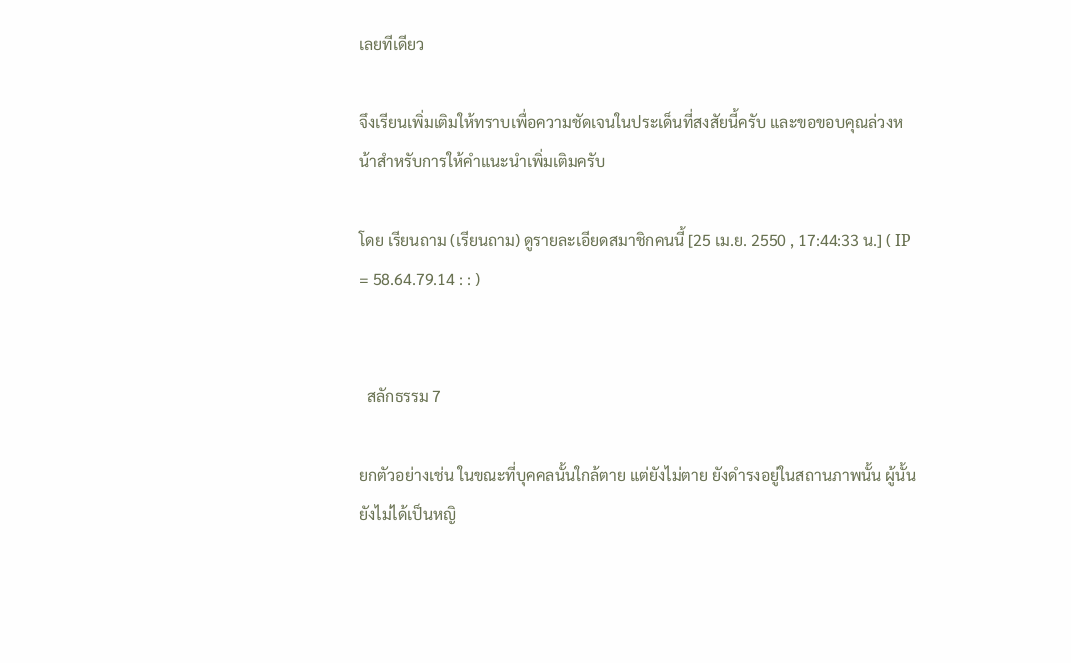เลยทีเดียว

จึงเรียนเพิ่มเติมให้ทราบเพื่อความชัดเจนในประเด็นที่สงสัยนี้ครับ และขอขอบคุณล่วงหน้าสำหรับการให้คำแนะนำเพิ่มเติมครับ

โดย เรียนถาม (เรียนถาม) ดูรายละเอียดสมาชิกคนนี้ [25 เม.ย. 2550 , 17:44:33 น.] ( IP = 58.64.79.14 : : )


  สลักธรรม 7

ยกตัวอย่างเช่น ในขณะที่บุคคลนั้นใกล้ตาย แต่ยังไม่ตาย ยังดำรงอยู่ในสถานภาพนั้น ผู้นั้นยังไม่ได้เป็นหญิ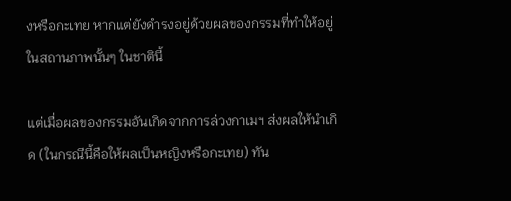งหรือกะเทย หากแต่ยังดำรงอยู่ด้วยผลของกรรมที่ทำให้อยู่ในสถานภาพนั้นๆ ในชาตินี้

แต่เมื่อผลของกรรมอันเกิดจากการล่วงกาเมฯ ส่งผลให้นำเกิด (ในกรณีนี้คือให้ผลเป็นหญิงหรือกะเทย) ทัน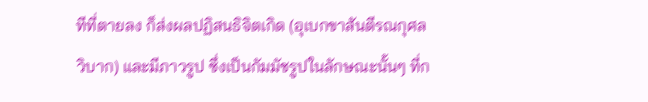ทีที่ตายลง ก็ส่งผลปฏิสนธิจิตเกิด (อุเบกขาสันตีรณกุศลวิบาก) และมีภาวรูป ซึ่งเป็นกัมมัชรูปในลักษณะนั้นๆ ที่ก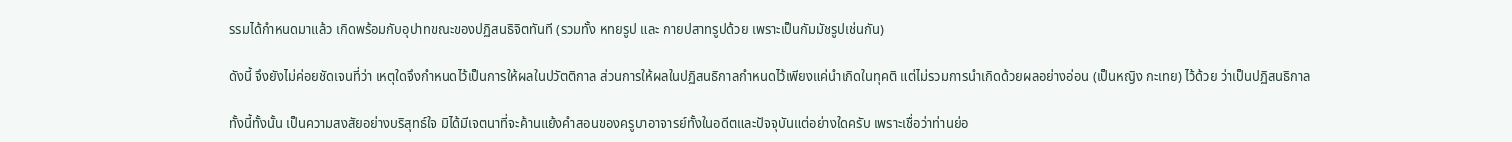รรมได้กำหนดมาแล้ว เกิดพร้อมกับอุปาทขณะของปฏิสนธิจิตทันที (รวมทั้ง หทยรูป และ กายปสาทรูปด้วย เพราะเป็นกัมมัชรูปเช่นกัน)

ดังนี้ จึงยังไม่ค่อยชัดเจนที่ว่า เหตุใดจึงกำหนดไว้เป็นการให้ผลในปวัตติกาล ส่วนการให้ผลในปฏิสนธิกาลกำหนดไว้เพียงแค่นำเกิดในทุคติ แต่ไม่รวมการนำเกิดด้วยผลอย่างอ่อน (เป็นหญิง กะเทย) ไว้ด้วย ว่าเป็นปฏิสนธิกาล

ทั้งนี้ทั้งนั้น เป็นความสงสัยอย่างบริสุทธ์ใจ มิได้มีเจตนาที่จะค้านแย้งคำสอนของครูบาอาจารย์ทั้งในอดีตและปัจจุบันแต่อย่างใดครับ เพราะเชื่อว่าท่านย่อ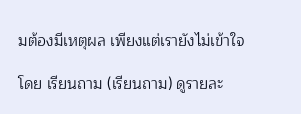มต้องมีเหตุผล เพียงแต่เรายังไม่เข้าใจ

โดย เรียนถาม (เรียนถาม) ดูรายละ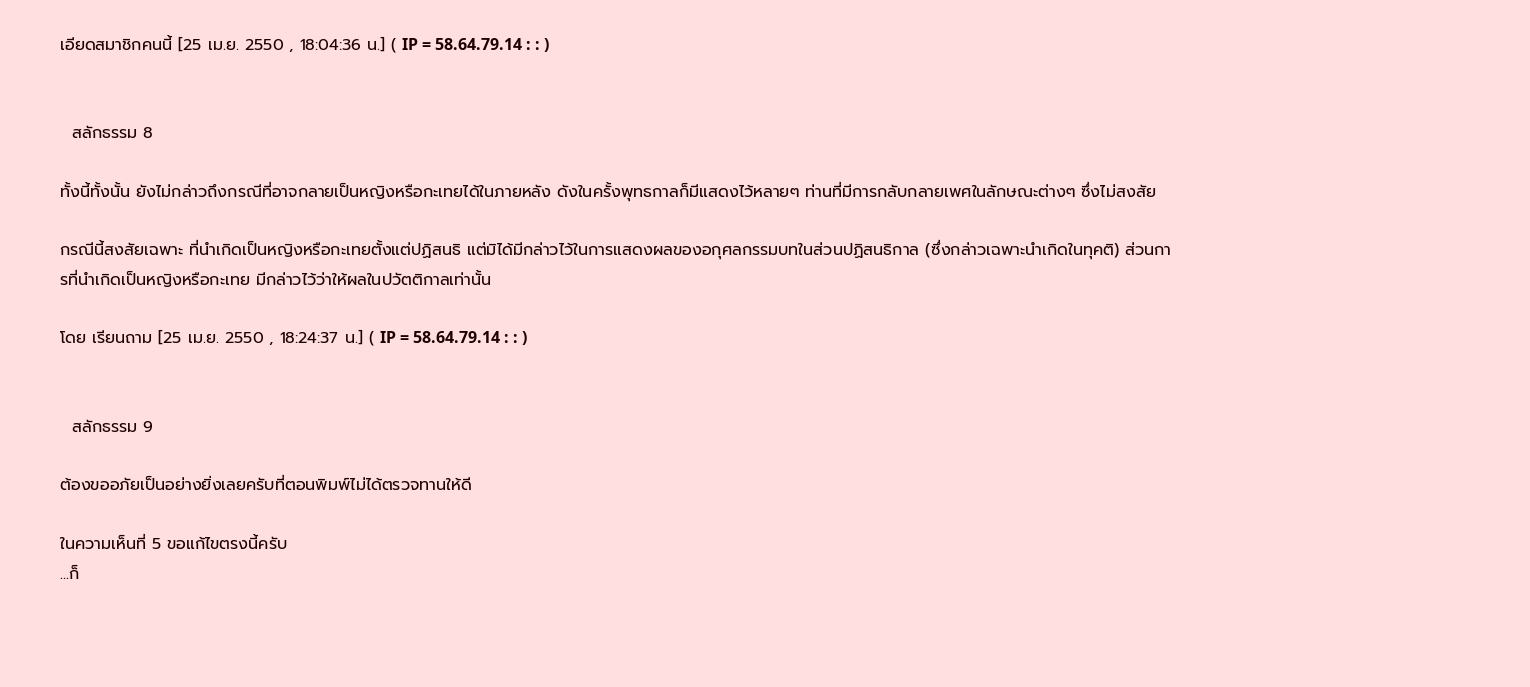เอียดสมาชิกคนนี้ [25 เม.ย. 2550 , 18:04:36 น.] ( IP = 58.64.79.14 : : )


  สลักธรรม 8

ทั้งนี้ทั้งนั้น ยังไม่กล่าวถึงกรณีที่อาจกลายเป็นหญิงหรือกะเทยได้ในภายหลัง ดังในครั้งพุทธกาลก็มีแสดงไว้หลายๆ ท่านที่มีการกลับกลายเพศในลักษณะต่างๆ ซึ่งไม่สงสัย

กรณีนี้สงสัยเฉพาะ ที่นำเกิดเป็นหญิงหรือกะเทยตั้งแต่ปฏิสนธิ แต่มิได้มีกล่าวไว้ในการแสดงผลของอกุศลกรรมบทในส่วนปฏิสนธิกาล (ซึ่งกล่าวเฉพาะนำเกิดในทุคติ) ส่วนการที่นำเกิดเป็นหญิงหรือกะเทย มีกล่าวไว้ว่าให้ผลในปวัตติกาลเท่านั้น

โดย เรียนถาม [25 เม.ย. 2550 , 18:24:37 น.] ( IP = 58.64.79.14 : : )


  สลักธรรม 9

ต้องขออภัยเป็นอย่างยิ่งเลยครับที่ตอนพิมพ์ไม่ได้ตรวจทานให้ดี

ในความเห็นที่ 5 ขอแก้ไขตรงนี้ครับ
...ก็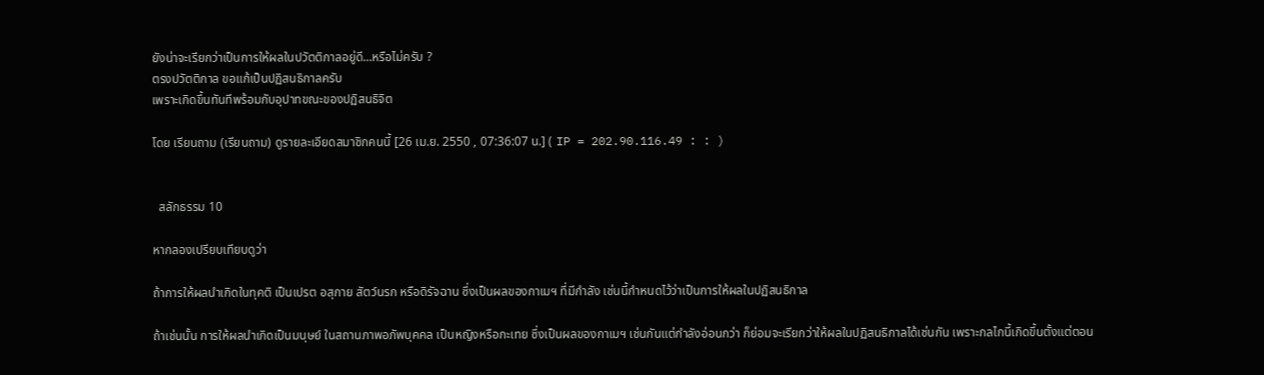ยังน่าจะเรียกว่าเป็นการให้ผลในปวัตติกาลอยู่ดี...หรือไม่ครับ ?
ตรงปวัตติกาล ขอแก้เป็นปฏิสนธิกาลครับ
เพราะเกิดขึ้นทันทีพร้อมกับอุปาทขณะของปฏิสนธิจิต

โดย เรียนถาม (เรียนถาม) ดูรายละเอียดสมาชิกคนนี้ [26 เม.ย. 2550 , 07:36:07 น.] ( IP = 202.90.116.49 : : )


  สลักธรรม 10

หากลองเปรียบเทียบดูว่า

ถ้าการให้ผลนำเกิดในทุคติ เป็นเปรต อสุกาย สัตว์นรก หรือดิรัจฉาน ซึ่งเป็นผลของกาเมฯ ที่มีกำลัง เช่นนี้กำหนดไว้ว่าเป็นการให้ผลในปฏิสนธิกาล

ถ้าเช่นนั้น การให้ผลนำเกิดเป็นมนุษย์ ในสถานภาพอภัพบุคคล เป็นหญิงหรือกะเทย ซึ่งเป็นผลของกาเมฯ เช่นกันแต่กำลังอ่อนกว่า ก็ย่อมจะเรียกว่าให้ผลในปฏิสนธิกาลได้เช่นกัน เพราะกลไกนี้เกิดขึ้นตั้งแต่ตอน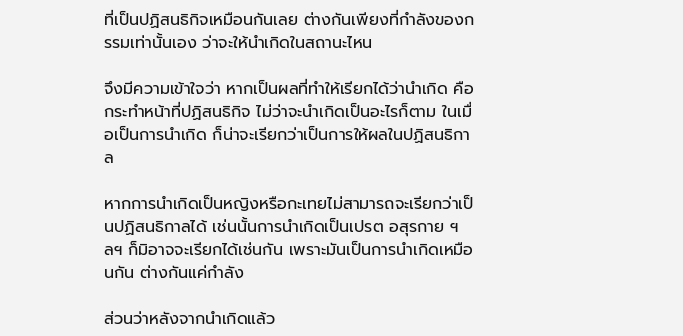ที่เป็นปฏิสนธิกิจเหมือนกันเลย ต่างกันเพียงที่กำลังของกรรมเท่านั้นเอง ว่าจะให้นำเกิดในสถานะไหน

จึงมีความเข้าใจว่า หากเป็นผลที่ทำให้เรียกได้ว่านำเกิด คือกระทำหน้าที่ปฏิสนธิกิจ ไม่ว่าจะนำเกิดเป็นอะไรก็ตาม ในเมื่อเป็นการนำเกิด ก็น่าจะเรียกว่าเป็นการให้ผลในปฏิสนธิกาล

หากการนำเกิดเป็นหญิงหรือกะเทยไม่สามารถจะเรียกว่าเป็นปฏิสนธิกาลได้ เช่นนั้นการนำเกิดเป็นเปรต อสุรกาย ฯลฯ ก็มิอาจจะเรียกได้เช่นกัน เพราะมันเป็นการนำเกิดเหมือนกัน ต่างกันแค่กำลัง

ส่วนว่าหลังจากนำเกิดแล้ว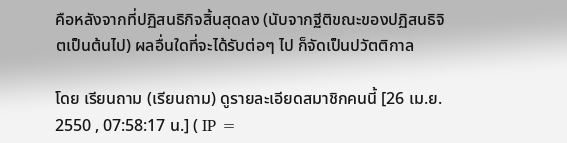คือหลังจากที่ปฏิสนธิกิจสิ้นสุดลง (นับจากฐีติขณะของปฏิสนธิจิตเป็นต้นไป) ผลอื่นใดที่จะได้รับต่อๆ ไป ก็จัดเป็นปวัตติกาล

โดย เรียนถาม (เรียนถาม) ดูรายละเอียดสมาชิกคนนี้ [26 เม.ย. 2550 , 07:58:17 น.] ( IP =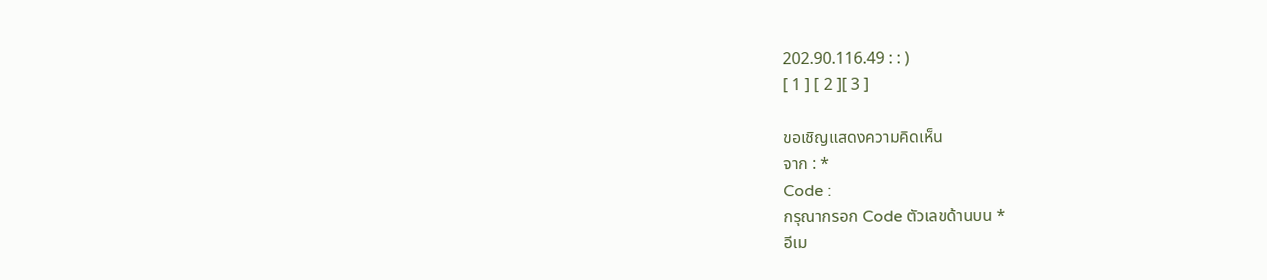202.90.116.49 : : )
[ 1 ] [ 2 ][ 3 ]

ขอเชิญแสดงความคิดเห็น
จาก : *
Code :
กรุณากรอก Code ตัวเลขด้านบน *
อีเม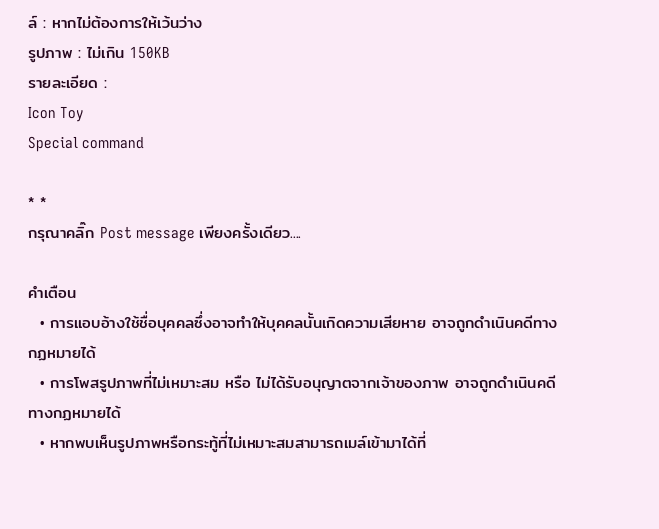ล์ : หากไม่ต้องการให้เว้นว่าง
รูปภาพ : ไม่เกิน 150KB
รายละเอียด :
Icon Toy
Special command

* *
กรุณาคลิ๊ก Post message เพียงครั้งเดียว....

คำเตือน
  • การแอบอ้างใช้ชื่อบุคคลซึ่งอาจทำให้บุคคลนั้นเกิดความเสียหาย อาจถูกดำเนินคดีทางกฏหมายได้
  • การโพสรูปภาพที่ไม่เหมาะสม หรือ ไม่ได้รับอนุญาตจากเจ้าของภาพ อาจถูกดำเนินคดีทางกฏหมายได้
  • หากพบเห็นรูปภาพหรือกระทู้ที่ไม่เหมาะสมสามารถเมล์เข้ามาได้ที่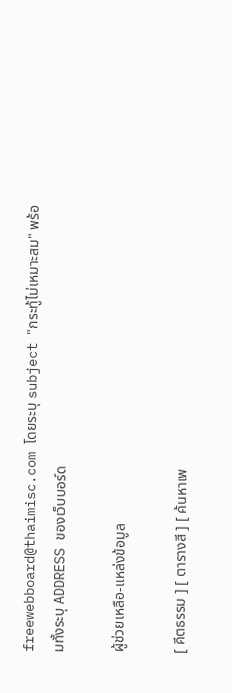freewebboard@thaimisc.com โดยระบุ subject "กระทู้ไม่เหมาะสม" พร้อมทั้งระบุ ADDRESS ของเว็บบอร์ด

ผู้ช่วยเหลือ-แหล่งข้อมูล

[ คีตธรรม ] [ ตารางสี ] [ ค้นหาเพ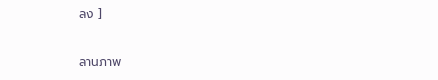ลง ]

ลานภาพ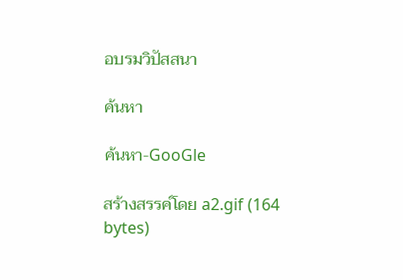อบรมวิปัสสนา

ค้นหา

ค้นหา-GooGle

สร้างสรรค์โดย a2.gif (164 bytes)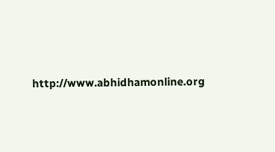http://www.abhidhamonline.org